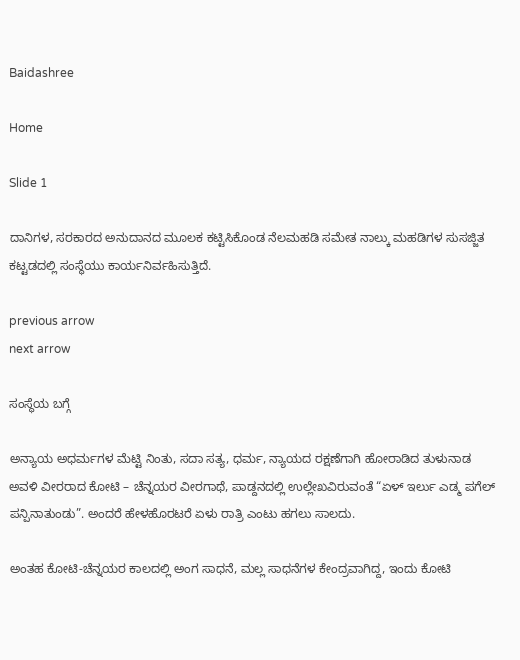Baidashree

Home

Slide 1

ದಾನಿಗಳ, ಸರಕಾರದ ಅನುದಾನದ ಮೂಲಕ ಕಟ್ಟಿಸಿಕೊಂಡ ನೆಲಮಹಡಿ ಸಮೇತ ನಾಲ್ಕು ಮಹಡಿಗಳ ಸುಸಜ್ಜಿತ ಕಟ್ಟಡದಲ್ಲಿ ಸಂಸ್ಥೆಯು ಕಾರ್ಯನಿರ್ವಹಿಸುತ್ತಿದೆ.

previous arrow
next arrow

ಸಂಸ್ಥೆಯ ಬಗ್ಗೆ

ಅನ್ಯಾಯ ಅಧರ್ಮಗಳ ಮೆಟ್ಟಿ ನಿಂತು, ಸದಾ ಸತ್ಯ, ಧರ್ಮ, ನ್ಯಾಯದ ರಕ್ಷಣೆಗಾಗಿ ಹೋರಾಡಿದ ತುಳುನಾಡ ಅವಳಿ ವೀರರಾದ ಕೋಟಿ – ಚೆನ್ನಯರ ವೀರಗಾಥೆ, ಪಾಡ್ದನದಲ್ಲಿ ಉಲ್ಲೇಖವಿರುವಂತೆ “ಏಳ್ ಇರ್ಲು ಎಡ್ಮ ಪಗೆಲ್ ಪನ್ಪಿನಾತುಂಡು”. ಅಂದರೆ ಹೇಳಹೊರಟರೆ ಏಳು ರಾತ್ರಿ ಎಂಟು ಹಗಲು ಸಾಲದು.

ಅಂತಹ ಕೋಟಿ-ಚೆನ್ನಯರ ಕಾಲದಲ್ಲಿ ಅಂಗ ಸಾಧನೆ, ಮಲ್ಲ ಸಾಧನೆಗಳ ಕೇಂದ್ರವಾಗಿದ್ದ, ಇಂದು ಕೋಟಿ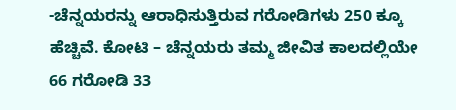-ಚೆನ್ನಯರನ್ನು ಆರಾಧಿಸುತ್ತಿರುವ ಗರೋಡಿಗಳು 250 ಕ್ಕೂ ಹೆಚ್ಚಿವೆ. ಕೋಟಿ – ಚೆನ್ನಯರು ತಮ್ಮ ಜೀವಿತ ಕಾಲದಲ್ಲಿಯೇ 66 ಗರೋಡಿ 33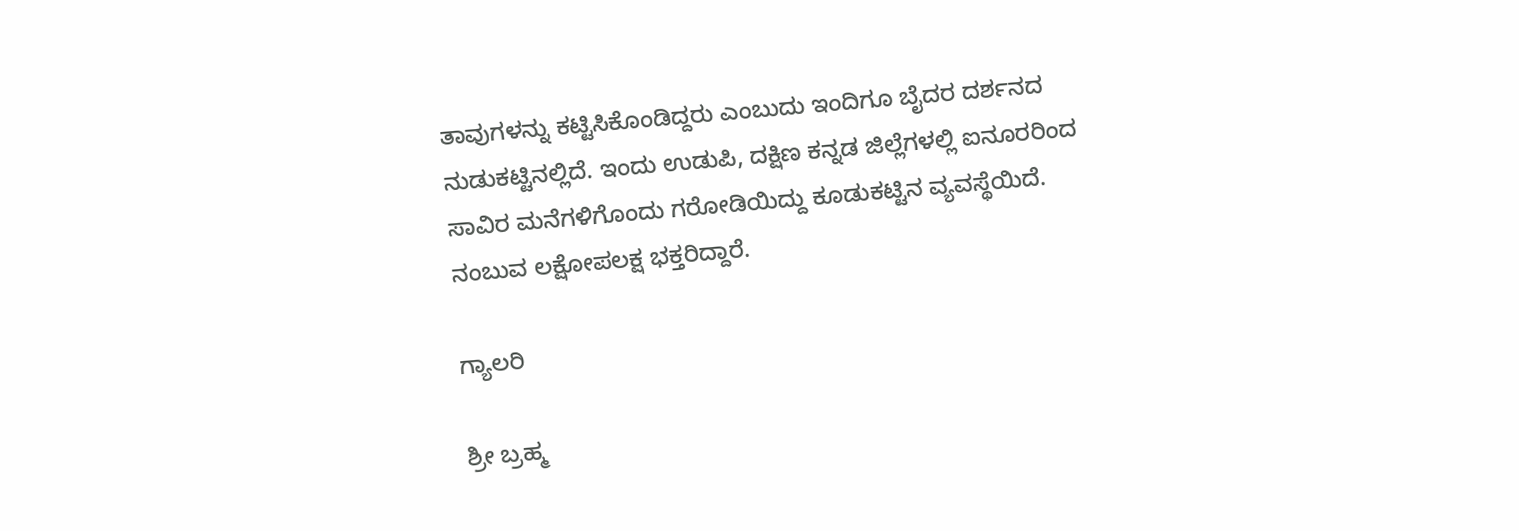ತಾವುಗಳನ್ನು ಕಟ್ಟಿಸಿಕೊಂಡಿದ್ದರು ಎಂಬುದು ಇಂದಿಗೂ ಬೈದರ ದರ್ಶನದ ನುಡುಕಟ್ಟಿನಲ್ಲಿದೆ. ಇಂದು ಉಡುಪಿ, ದಕ್ಷಿಣ ಕನ್ನಡ ಜಿಲ್ಲೆಗಳಲ್ಲಿ ಐನೂರರಿಂದ ಸಾವಿರ ಮನೆಗಳಿಗೊಂದು ಗರೋಡಿಯಿದ್ದು ಕೂಡುಕಟ್ಟಿನ ವ್ಯವಸ್ಥೆಯಿದೆ. ನಂಬುವ ಲಕ್ಷೋಪಲಕ್ಷ ಭಕ್ತರಿದ್ದಾರೆ.

ಗ್ಯಾಲರಿ

ಶ್ರೀ ಬ್ರಹ್ಮ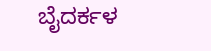ಬೈದರ್ಕಳ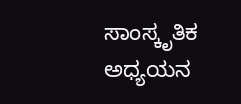ಸಾಂಸ್ಕೃತಿಕ ಅಧ್ಯಯನ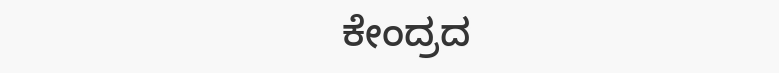ಕೇಂದ್ರದ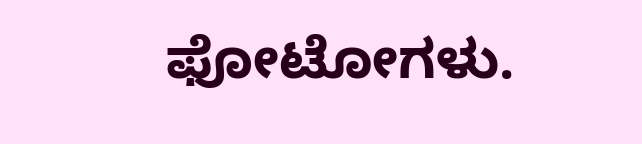ಫೋಟೋಗಳು.